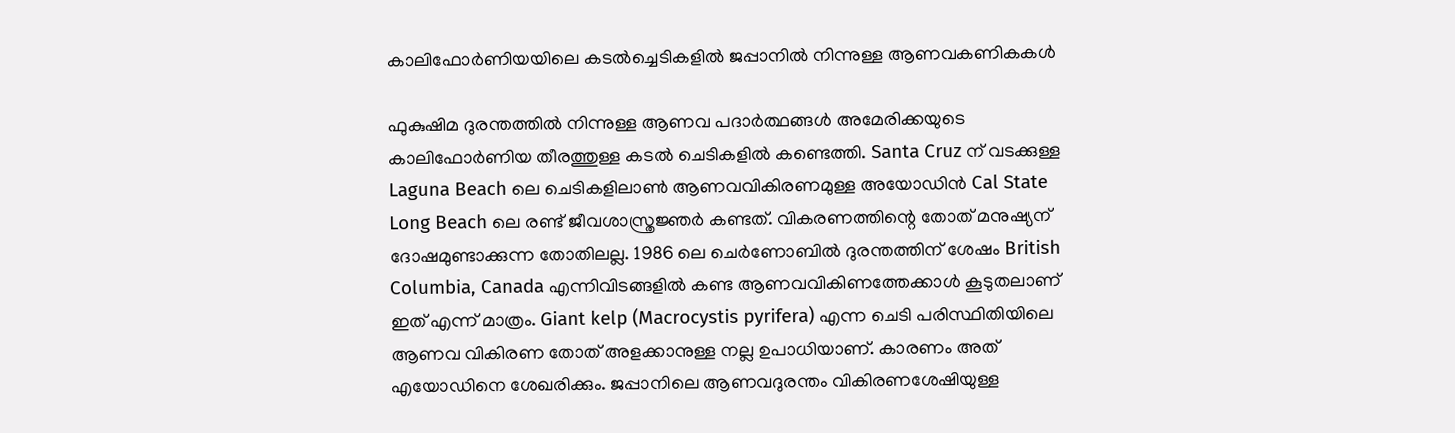കാലിഫോര്‍ണിയയിലെ കടല്‍ച്ചെടികളില്‍ ജപ്പാനില്‍ നിന്നുള്ള ആണവകണികകള്‍

ഫുകുഷിമ ദുരന്തത്തില്‍ നിന്നുള്ള ആണവ പദാര്‍ത്ഥങ്ങള്‍ അമേരിക്കയുടെ കാലിഫോര്‍ണിയ തീരത്തുള്ള കടല്‍ ചെടികളില്‍ കണ്ടെത്തി. Santa Cruz ന് വടക്കുള്ള Laguna Beach ലെ ചെടികളിലാണ്‍ ആണവവികിരണമുള്ള അയോഡിന്‍ Cal State Long Beach ലെ രണ്ട് ജീവശാസ്ത്രജ്ഞര്‍ കണ്ടത്. വികരണത്തിന്റെ തോത് മനുഷ്യന് ദോഷമുണ്ടാക്കുന്ന തോതിലല്ല. 1986 ലെ ചെര്‍ണോബില്‍ ദുരന്തത്തിന് ശേഷം British Columbia, Canada എന്നിവിടങ്ങളില്‍ കണ്ട ആണവവികിണത്തേക്കാള്‍ കൂടുതലാണ് ഇത് എന്ന് മാത്രം. Giant kelp (Macrocystis pyrifera) എന്ന ചെടി പരിസ്ഥിതിയിലെ ആണവ വികിരണ തോത് അളക്കാനുള്ള നല്ല ഉപാധിയാണ്. കാരണം അത് എയോഡിനെ ശേഖരിക്കും. ജപ്പാനിലെ ആണവദുരന്തം വികിരണശേഷിയുള്ള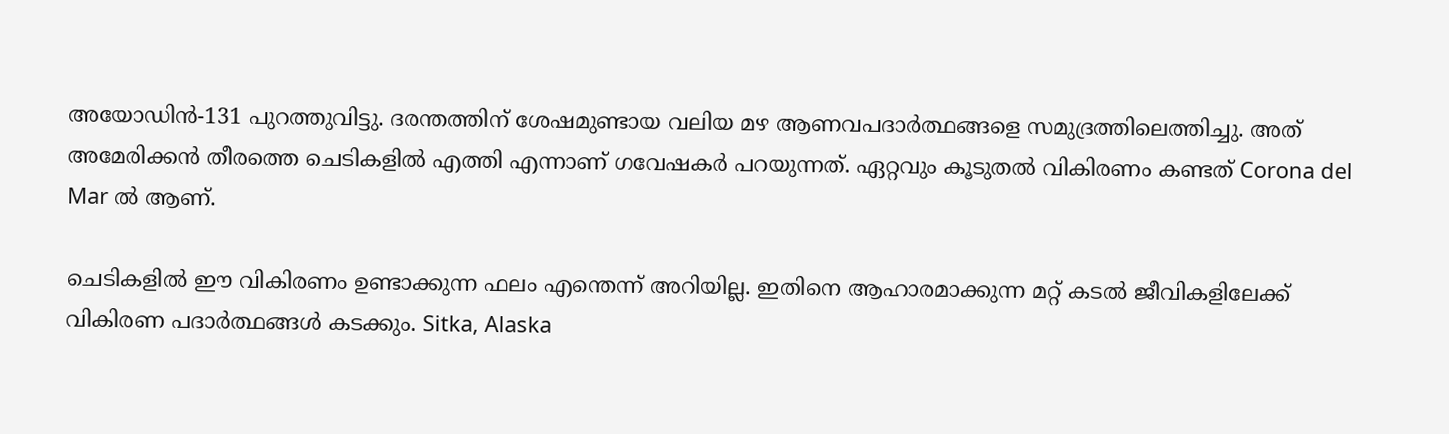അയോഡിന്‍-131 പുറത്തുവിട്ടു. ദരന്തത്തിന് ശേഷമുണ്ടായ വലിയ മഴ ആണവപദാര്‍ത്ഥങ്ങളെ സമുദ്രത്തിലെത്തിച്ചു. അത് അമേരിക്കന്‍ തീരത്തെ ചെടികളില്‍ എത്തി എന്നാണ് ഗവേഷകര്‍ പറയുന്നത്. ഏറ്റവും കൂടുതല്‍ വികിരണം കണ്ടത് Corona del Mar ല്‍ ആണ്.

ചെടികളില്‍ ഈ വികിരണം ഉണ്ടാക്കുന്ന ഫലം എന്തെന്ന് അറിയില്ല. ഇതിനെ ആഹാരമാക്കുന്ന മറ്റ് കടല്‍ ജീവികളിലേക്ക് വികിരണ പദാര്‍ത്ഥങ്ങള്‍ കടക്കും. Sitka, Alaska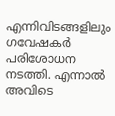എന്നിവിടങ്ങളിലും ഗവേഷകര്‍ പരിശോധന നടത്തി. എന്നാല്‍ അവിടെ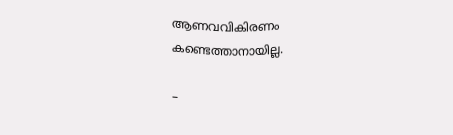ആണവവികിരണം കണ്ടെത്താനായില്ല.

–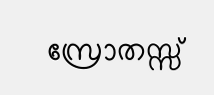സ്രോതസ്സ്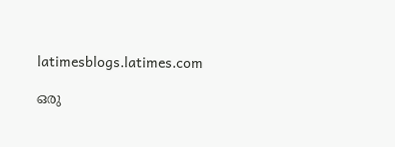latimesblogs.latimes.com

ഒരു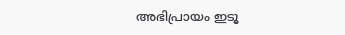അഭിപ്രായം ഇടൂ